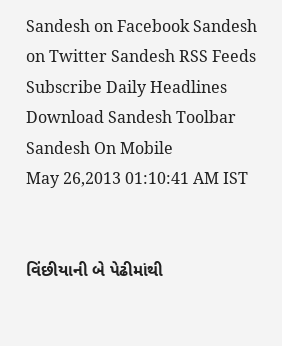Sandesh on Facebook Sandesh on Twitter Sandesh RSS Feeds Subscribe Daily Headlines Download Sandesh Toolbar Sandesh On Mobile
May 26,2013 01:10:41 AM IST


વિંછીયાની બે પેઢીમાંથી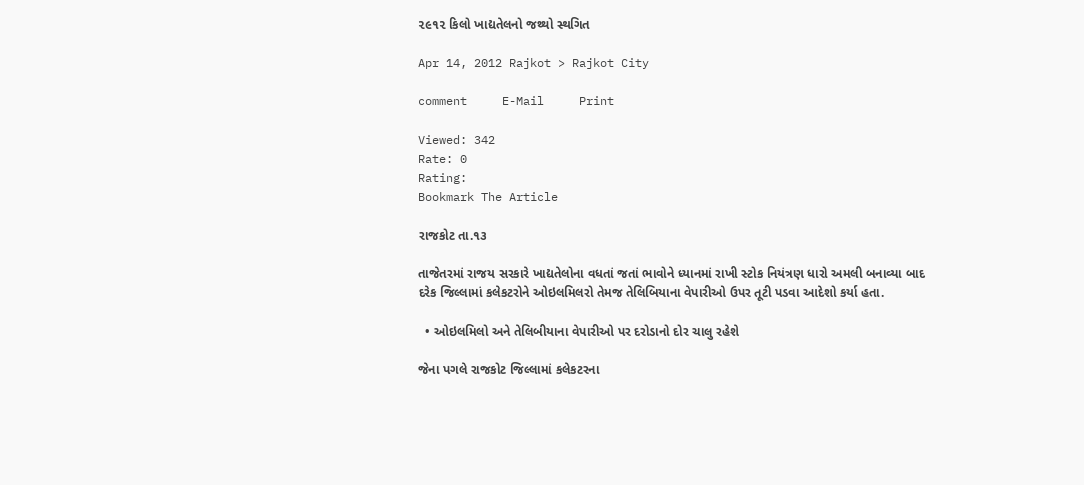૨૯૧૨ કિલો ખાદ્યતેલનો જથ્થો સ્થગિત

Apr 14, 2012 Rajkot > Rajkot City

comment     E-Mail     Print

Viewed: 342
Rate: 0
Rating:
Bookmark The Article

રાજકોટ તા.૧૩

તાજેતરમાં રાજય સરકારે ખાદ્યતેલોના વધતાં જતાં ભાવોને ધ્યાનમાં રાખી સ્ટોક નિયંત્રણ ધારો અમલી બનાવ્યા બાદ દરેક જિલ્લામાં કલેકટરોને ઓઇલમિલરો તેમજ તેલિબિયાના વેપારીઓ ઉપર તૂટી પડવા આદેશો કર્યા હતા.

  • ઓઇલમિલો અને તેલિબીયાના વેપારીઓ પર દરોડાનો દોર ચાલુ રહેશે

જેના પગલે રાજકોટ જિલ્લામાં કલેકટરના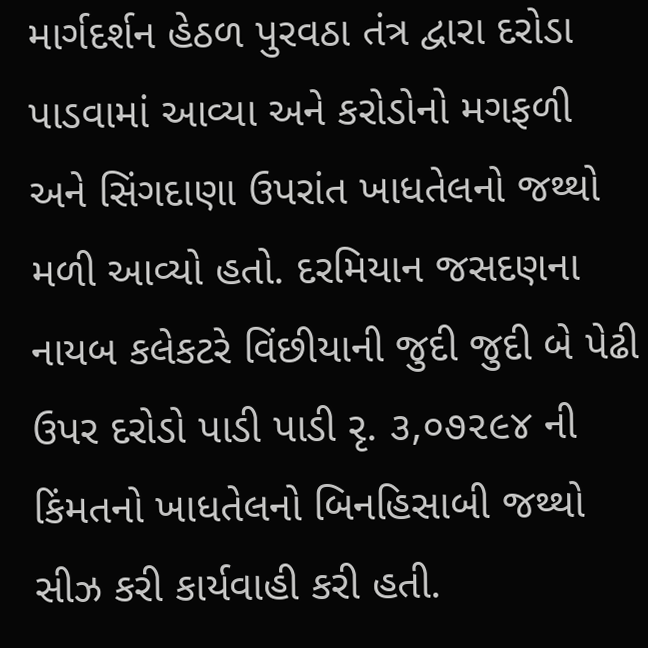માર્ગદર્શન હેઠળ પુરવઠા તંત્ર દ્વારા દરોડા પાડવામાં આવ્યા અને કરોડોનો મગફળી અને સિંગદાણા ઉપરાંત ખાધતેલનો જથ્થો મળી આવ્યો હતો. દરમિયાન જસદણના નાયબ કલેકટરે વિંછીયાની જુદી જુદી બે પેઢી ઉપર દરોડો પાડી પાડી રૃ. ૩,૦૭૨૯૪ ની કિંમતનો ખાધતેલનો બિનહિસાબી જથ્થો સીઝ કરી કાર્યવાહી કરી હતી.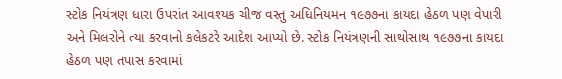સ્ટોક નિયંત્રણ ધારા ઉપરાંત આવશ્યક ચીજ વસ્તુ અધિનિયમન ૧૯૭૭ના કાયદા હેઠળ પણ વેપારી અને મિલરોને ત્યા કરવાનો કલેકટરે આદેશ આપ્યો છે. સ્ટોક નિયંત્રણની સાથોસાથ ૧૯૭૭ના કાયદા હેઠળ પણ તપાસ કરવામાં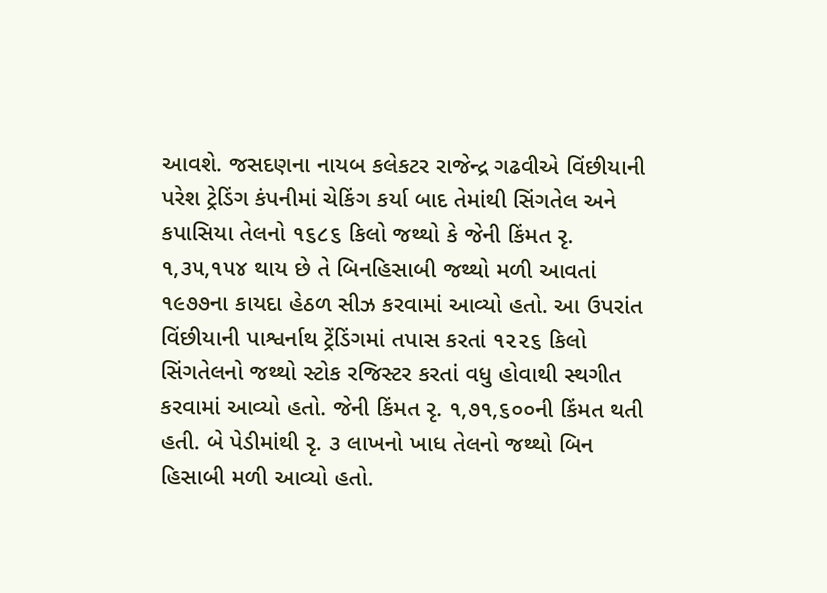આવશે. જસદણના નાયબ કલેકટર રાજેન્દ્ર ગઢવીએ વિંછીયાની પરેશ ટ્રેડિંગ કંપનીમાં ચેકિંગ કર્યા બાદ તેમાંથી સિંગતેલ અને કપાસિયા તેલનો ૧૬૮૬ કિલો જથ્થો કે જેની કિંમત રૃ. ૧,૩૫,૧૫૪ થાય છે તે બિનહિસાબી જથ્થો મળી આવતાં ૧૯૭૭ના કાયદા હેઠળ સીઝ કરવામાં આવ્યો હતો. આ ઉપરાંત વિંછીયાની પાશ્વર્નાથ ટ્રેંડિંગમાં તપાસ કરતાં ૧૨૨૬ કિલો સિંગતેલનો જથ્થો સ્ટોક રજિસ્ટર કરતાં વધુ હોવાથી સ્થગીત કરવામાં આવ્યો હતો. જેની કિંમત રૃ. ૧,૭૧,૬૦૦ની કિંમત થતી હતી. બે પેડીમાંથી રૃ. ૩ લાખનો ખાધ તેલનો જથ્થો બિન હિસાબી મળી આવ્યો હતો.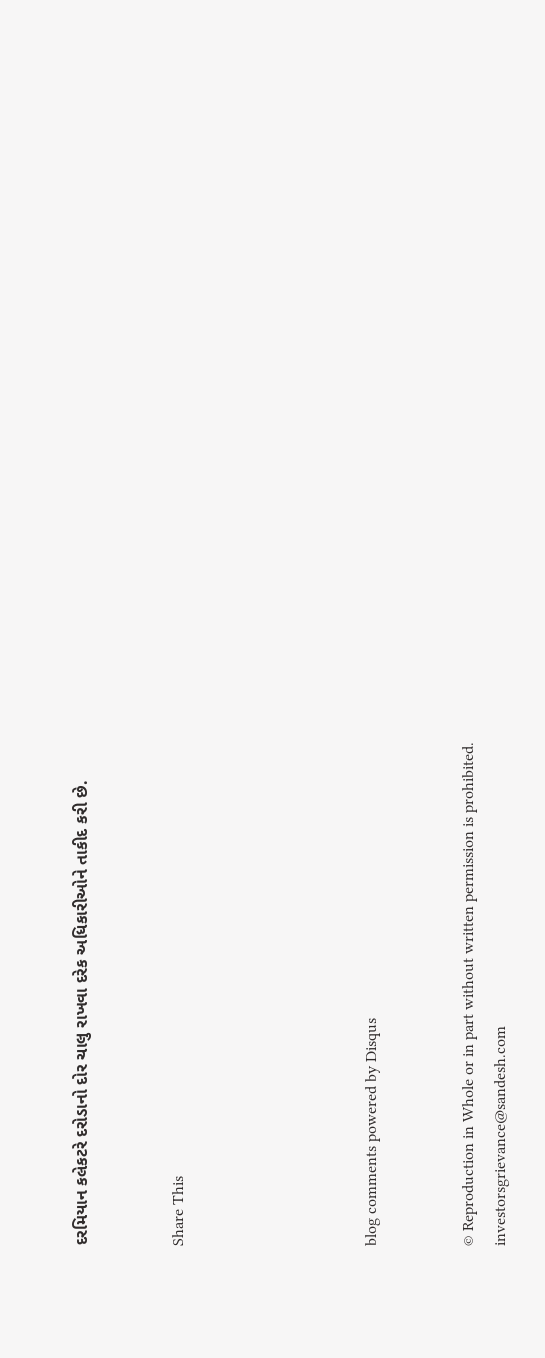દરમિયાન કલેકટરે દરોડાનો દોર ચાલુ રાખવા દરેક અધિકારીઓને તાકીદ કરી છે.


Share This





blog comments powered by Disqus


© Reproduction in Whole or in part without written permission is prohibited.
investorsgrievance@sandesh.com